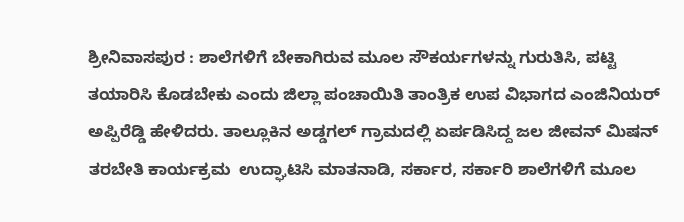ಶ್ರೀನಿವಾಸಪುರ : ಶಾಲೆಗಳಿಗೆ ಬೇಕಾಗಿರುವ ಮೂಲ ಸೌಕರ್ಯಗಳನ್ನು ಗುರುತಿಸಿ, ಪಟ್ಟಿ ತಯಾರಿಸಿ ಕೊಡಬೇಕು ಎಂದು ಜಿಲ್ಲಾ ಪಂಚಾಯಿತಿ ತಾಂತ್ರಿಕ ಉಪ ವಿಭಾಗದ ಎಂಜಿನಿಯರ್‌ ಅಪ್ಪಿರೆಡ್ಡಿ ಹೇಳಿದರು. ತಾಲ್ಲೂಕಿನ ಅಡ್ಡಗಲ್‌ ಗ್ರಾಮದಲ್ಲಿ ಏರ್ಪಡಿಸಿದ್ದ ಜಲ ಜೀವನ್‌ ಮಿಷನ್‌ ತರಬೇತಿ ಕಾರ್ಯಕ್ರಮ  ಉದ್ಘಾಟಿಸಿ ಮಾತನಾಡಿ, ಸರ್ಕಾರ, ಸರ್ಕಾರಿ ಶಾಲೆಗಳಿಗೆ ಮೂಲ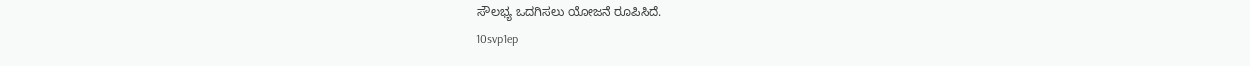ಸೌಲಭ್ಯ ಒದಗಿಸಲು ಯೋಜನೆ ರೂಪಿಸಿದೆ.
10svp1ep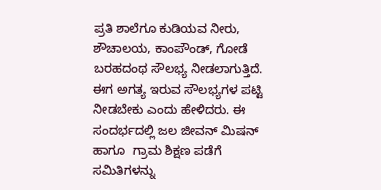ಪ್ರತಿ ಶಾಲೆಗೂ ಕುಡಿಯವ ನೀರು, ಶೌಚಾಲಯ, ಕಾಂಪೌಂಡ್‌, ಗೋಡೆ ಬರಹದಂಥ ಸೌಲಭ್ಯ ನೀಡಲಾಗುತ್ತಿದೆ. ಈಗ ಅಗತ್ಯ ಇರುವ ಸೌಲಭ್ಯಗಳ ಪಟ್ಟಿ ನೀಡಬೇಕು ಎಂದು ಹೇಳಿದರು. ಈ ಸಂದರ್ಭದಲ್ಲಿ ಜಲ ಜೀವನ್‌ ಮಿಷನ್‌ ಹಾಗೂ  ಗ್ರಾಮ ಶಿಕ್ಷಣ ಪಡೆಗೆ ಸಮಿತಿಗಳನ್ನು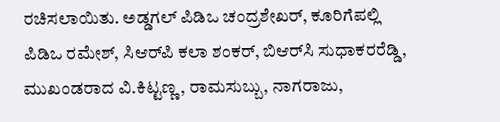ರಚಿಸಲಾಯಿತು. ಅಡ್ಡಗಲ್‌ ಪಿಡಿಒ ಚಂದ್ರಶೇಖರ್‌, ಕೂರಿಗೆಪಲ್ಲಿ ಪಿಡಿಒ ರಮೇಶ್‌, ಸಿಆರ್‌ಪಿ ಕಲಾ ಶಂಕರ್‌, ಬಿಆರ್‌ಸಿ ಸುಧಾಕರರೆಡ್ಡಿ, ಮುಖಂಡರಾದ ವಿ.ಕಿಟ್ಟಣ್ಣ, ರಾಮಸುಬ್ಬು, ನಾಗರಾಜು,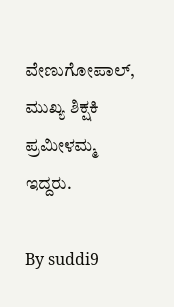ವೇಣುಗೋಪಾಲ್‌, ಮುಖ್ಯ ಶಿಕ್ಷಕಿ ಪ್ರಮೀಳಮ್ಮ ಇದ್ದರು.

By suddi9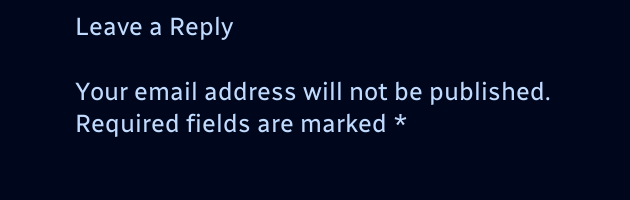Leave a Reply

Your email address will not be published. Required fields are marked *